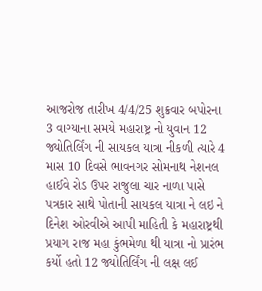આજરોજ તારીખ 4/4/25 શુક્રવાર બપોરના 3 વાગ્યાના સમયે મહારાષ્ટ્ર નો યુવાન 12 જ્યોતિર્લિંગ ની સાયકલ યાત્રા નીકળી ત્યારે 4 માસ 10 દિવસે ભાવનગર સોમનાથ નેશનલ હાઈવે રોડ ઉપર રાજુલા ચાર નાળા પાસે પત્રકાર સાથે પોતાની સાયકલ યાત્રા ને લઇ ને દિનેશ ઓરવીએ આપી માહિતી કે મહારાષ્ટ્રથી પ્રયાગ રાજ મહા કુંભમેળા થી યાત્રા નો પ્રારંભ કર્યો હતો 12 જ્યોતિર્લિંગ ની લક્ષ લઈ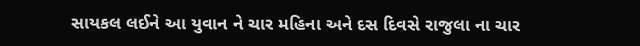સાયકલ લઈને આ યુવાન ને ચાર મહિના અને દસ દિવસે રાજુલા ના ચાર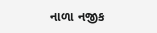નાળા નજીક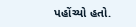પહોંચ્યો હતો.